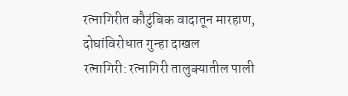रत्नागिरीत कौटुंबिक वादातून मारहाण, दोघांविरोधात गुन्हा दाखल
रत्नागिरी: रत्नागिरी तालुक्यातील पाली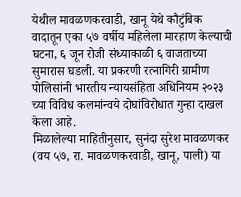येथील मावळणकरवाडी, खानू येथे कौटुंबिक वादातून एका ५७ वर्षीय महिलेला मारहाण केल्याची घटना, ६ जून रोजी संध्याकाळी ६ वाजताच्या सुमारास घडली. या प्रकरणी रत्नागिरी ग्रामीण पोलिसांनी भारतीय न्यायसंहिता अधिनियम २०२३ च्या विविध कलमांन्वये दोघांविरोधात गुन्हा दाखल केला आहे.
मिळालेल्या माहितीनुसार, सुनंदा सुरेश मावळणकर (वय ५७, रा. मावळणकरवाडी, खानू, पाली) या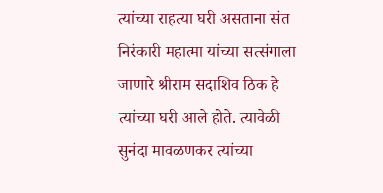त्यांच्या राहत्या घरी असताना संत निरंकारी महात्मा यांच्या सत्संगाला जाणारे श्रीराम सदाशिव ठिक हे त्यांच्या घरी आले होते. त्यावेळी सुनंदा मावळणकर त्यांच्या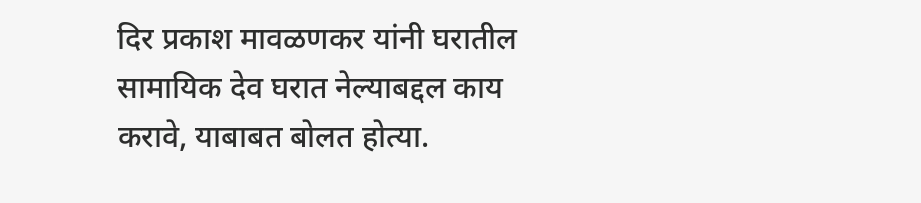दिर प्रकाश मावळणकर यांनी घरातील सामायिक देव घरात नेल्याबद्दल काय करावे, याबाबत बोलत होत्या.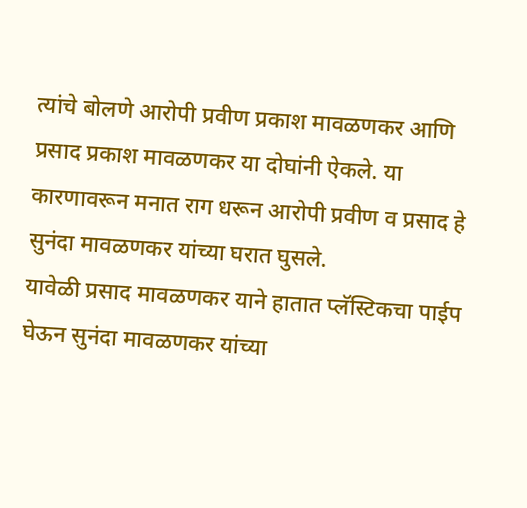त्यांचे बोलणे आरोपी प्रवीण प्रकाश मावळणकर आणि प्रसाद प्रकाश मावळणकर या दोघांनी ऐकले. या कारणावरून मनात राग धरून आरोपी प्रवीण व प्रसाद हे सुनंदा मावळणकर यांच्या घरात घुसले.
यावेळी प्रसाद मावळणकर याने हातात प्लॅस्टिकचा पाईप घेऊन सुनंदा मावळणकर यांच्या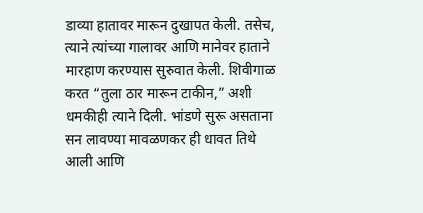डाव्या हातावर मारून दुखापत केली. तसेच, त्याने त्यांच्या गालावर आणि मानेवर हाताने मारहाण करण्यास सुरुवात केली. शिवीगाळ करत “तुला ठार मारून टाकीन,” अशी धमकीही त्याने दिली. भांडणे सुरू असताना सन लावण्या मावळणकर ही धावत तिथे आली आणि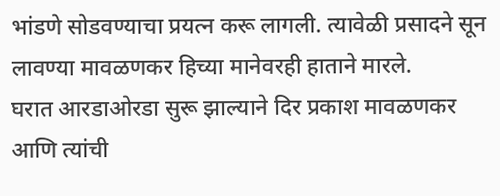भांडणे सोडवण्याचा प्रयत्न करू लागली. त्यावेळी प्रसादने सून लावण्या मावळणकर हिच्या मानेवरही हाताने मारले.
घरात आरडाओरडा सुरू झाल्याने दिर प्रकाश मावळणकर आणि त्यांची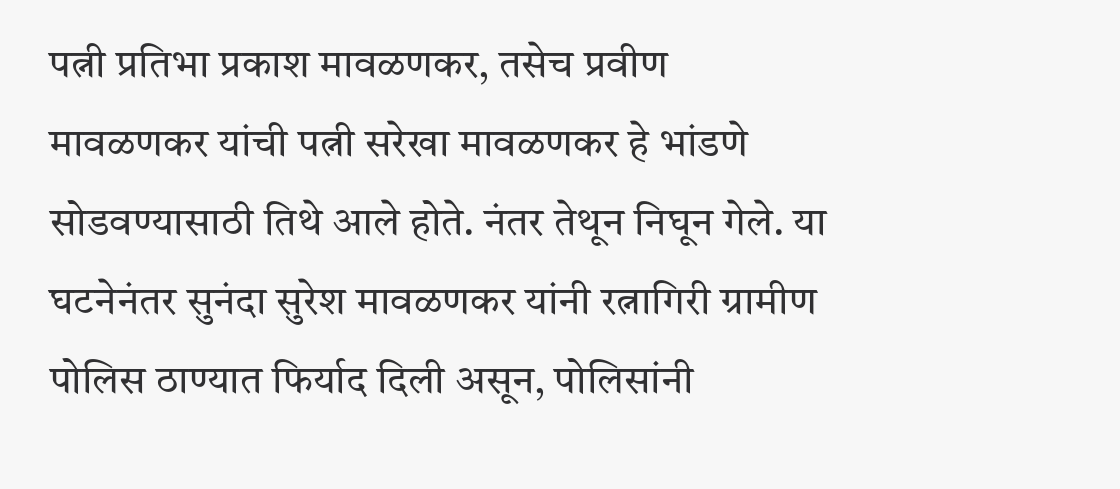पत्नी प्रतिभा प्रकाश मावळणकर, तसेच प्रवीण मावळणकर यांची पत्नी सरेखा मावळणकर हे भांडणे सोडवण्यासाठी तिथे आले होते. नंतर तेथून निघून गेले. या घटनेनंतर सुनंदा सुरेश मावळणकर यांनी रत्नागिरी ग्रामीण पोलिस ठाण्यात फिर्याद दिली असून, पोलिसांनी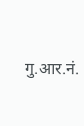गु.आर.नं.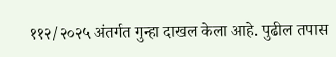११२/२०२५ अंतर्गत गुन्हा दाखल केला आहे. पुढील तपास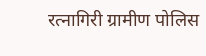रत्नागिरी ग्रामीण पोलिस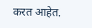करत आहेत.